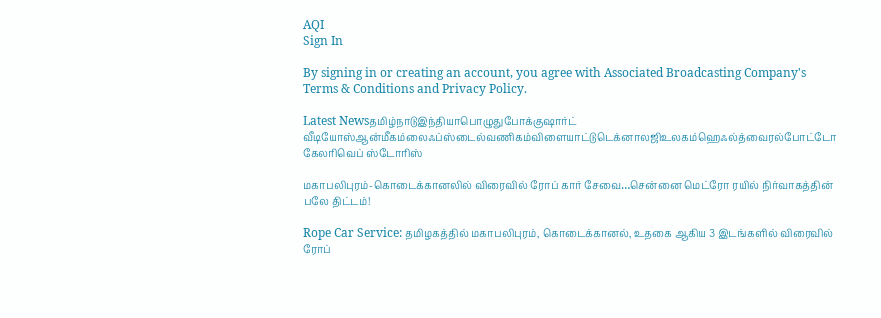AQI
Sign In

By signing in or creating an account, you agree with Associated Broadcasting Company's Terms & Conditions and Privacy Policy.

Latest Newsதமிழ்நாடுஇந்தியாபொழுதுபோக்குஷார்ட் வீடியோஸ்ஆன்மீகம்லைஃப்ஸ்டைல்வணிகம்விளையாட்டுடெக்னாலஜிஉலகம்ஹெஃல்த்வைரல்போட்டோ கேலரிவெப் ஸ்டோரிஸ்

மகாபலிபுரம்-கொடைக்கானலில் விரைவில் ரோப் கார் சேவை…சென்னை மெட்ரோ ரயில் நிர்வாகத்தின் பலே திட்டம்!

Rope Car Service: தமிழகத்தில் மகாபலிபுரம், கொடைக்கானல், உதகை ஆகிய 3 இடங்களில் விரைவில் ரோப்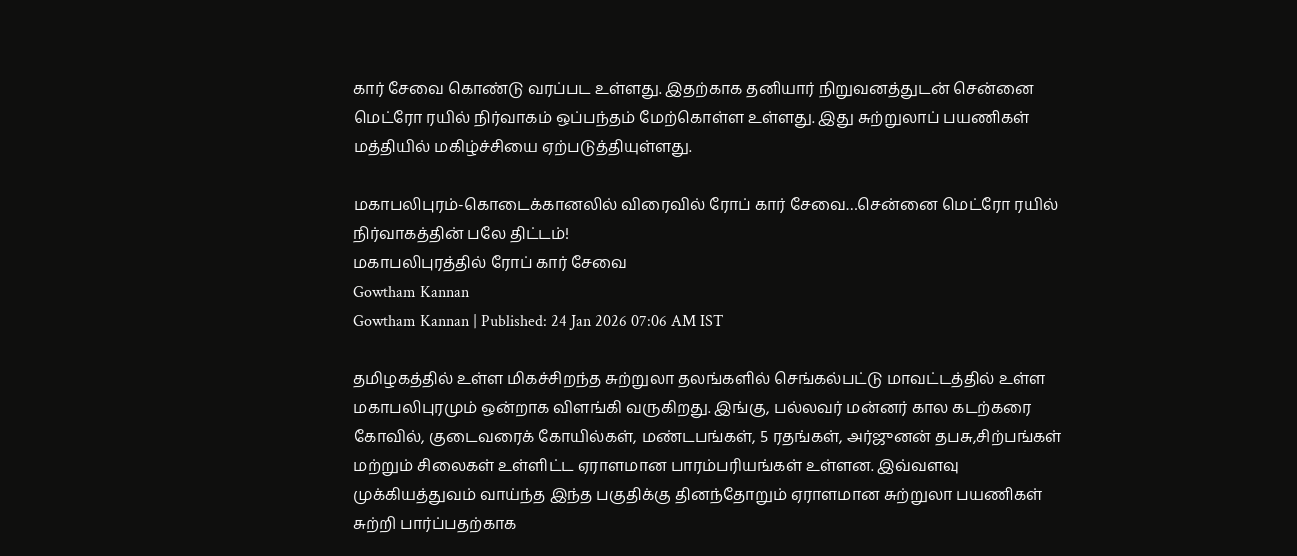கார் சேவை கொண்டு வரப்பட உள்ளது. இதற்காக தனியார் நிறுவனத்துடன் சென்னை மெட்ரோ ரயில் நிர்வாகம் ஒப்பந்தம் மேற்கொள்ள உள்ளது. இது சுற்றுலாப் பயணிகள் மத்தியில் மகிழ்ச்சியை ஏற்படுத்தியுள்ளது.

மகாபலிபுரம்-கொடைக்கானலில் விரைவில் ரோப் கார் சேவை…சென்னை மெட்ரோ ரயில் நிர்வாகத்தின் பலே திட்டம்!
மகாபலிபுரத்தில் ரோப் கார் சேவை
Gowtham Kannan
Gowtham Kannan | Published: 24 Jan 2026 07:06 AM IST

தமிழகத்தில் உள்ள மிகச்சிறந்த சுற்றுலா தலங்களில் செங்கல்பட்டு மாவட்டத்தில் உள்ள மகாபலிபுரமும் ஒன்றாக விளங்கி வருகிறது. இங்கு, பல்லவர் மன்னர் கால கடற்கரை கோவில், குடைவரைக் கோயில்கள், மண்டபங்கள், 5 ரதங்கள், அர்ஜுனன் தபசு,சிற்பங்கள் மற்றும் சிலைகள் உள்ளிட்ட ஏராளமான பாரம்பரியங்கள் உள்ளன. இவ்வளவு முக்கியத்துவம் வாய்ந்த இந்த பகுதிக்கு தினந்தோறும் ஏராளமான சுற்றுலா பயணிகள் சுற்றி பார்ப்பதற்காக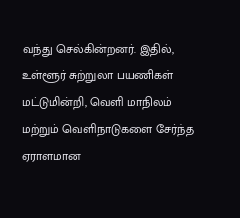வந்து செல்கின்றனர். இதில், உள்ளூர் சுற்றுலா பயணிகள் மட்டுமின்றி, வெளி மாநிலம் மற்றும் வெளிநாடுகளை சேர்ந்த ஏராளமான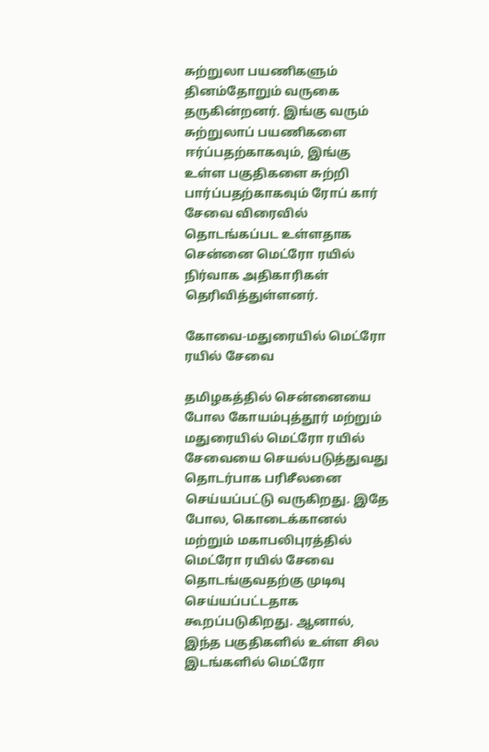சுற்றுலா பயணிகளும் தினம்தோறும் வருகை தருகின்றனர். இங்கு வரும் சுற்றுலாப் பயணிகளை ஈர்ப்பதற்காகவும், இங்கு உள்ள பகுதிகளை சுற்றி பார்ப்பதற்காகவும் ரோப் கார் சேவை விரைவில் தொடங்கப்பட உள்ளதாக சென்னை மெட்ரோ ரயில் நிர்வாக அதிகாரிகள் தெரிவித்துள்ளனர்.

கோவை-மதுரையில் மெட்ரோ ரயில் சேவை

தமிழகத்தில் சென்னையை போல கோயம்புத்தூர் மற்றும் மதுரையில் மெட்ரோ ரயில் சேவையை செயல்படுத்துவது தொடர்பாக பரிசீலனை செய்யப்பட்டு வருகிறது. இதே போல, கொடைக்கானல் மற்றும் மகாபலிபுரத்தில் மெட்ரோ ரயில் சேவை தொடங்குவதற்கு முடிவு செய்யப்பட்டதாக கூறப்படுகிறது. ஆனால், இந்த பகுதிகளில் உள்ள சில இடங்களில் மெட்ரோ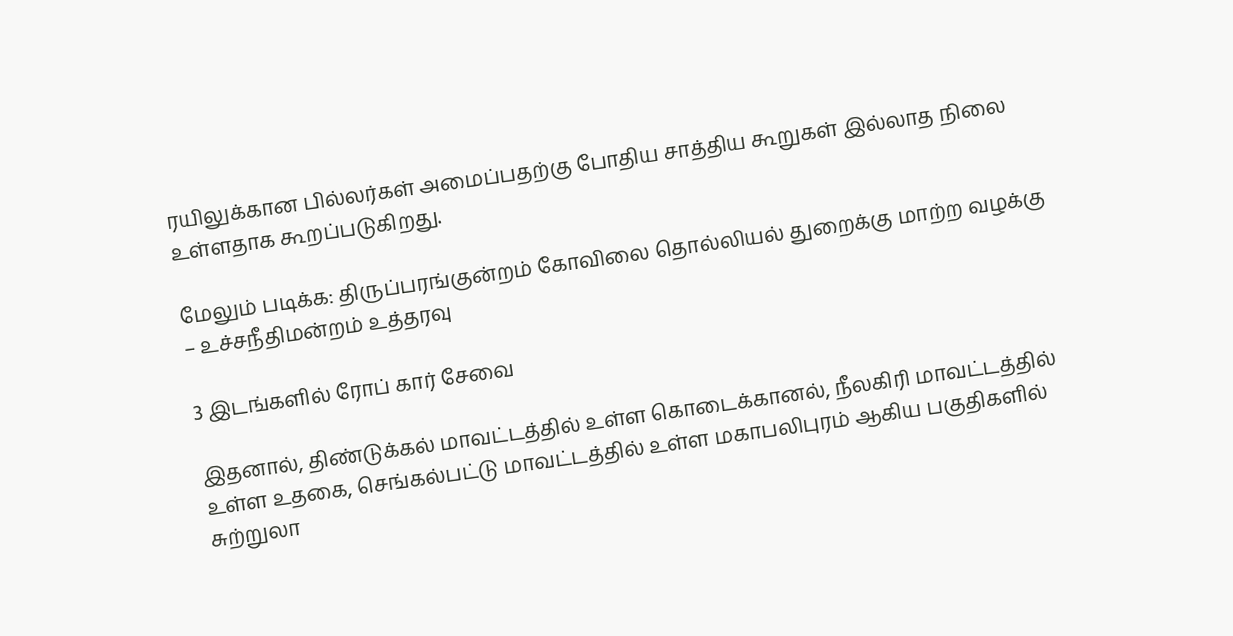ரயிலுக்கான பில்லர்கள் அமைப்பதற்கு போதிய சாத்திய கூறுகள் இல்லாத நிலை உள்ளதாக கூறப்படுகிறது.

மேலும் படிக்க: திருப்பரங்குன்றம் கோவிலை தொல்லியல் துறைக்கு மாற்ற வழக்கு – உச்சநீதிமன்றம் உத்தரவு

3 இடங்களில் ரோப் கார் சேவை

இதனால், திண்டுக்கல் மாவட்டத்தில் உள்ள கொடைக்கானல், நீலகிரி மாவட்டத்தில் உள்ள உதகை, செங்கல்பட்டு மாவட்டத்தில் உள்ள மகாபலிபுரம் ஆகிய பகுதிகளில் சுற்றுலா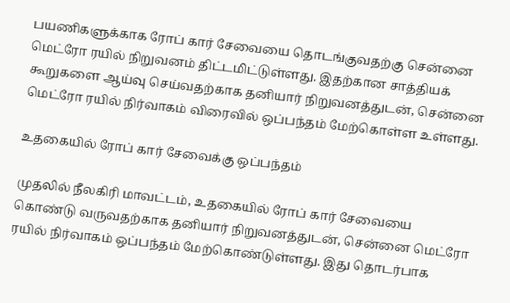பயணிகளுக்காக ரோப் கார் சேவையை தொடங்குவதற்கு சென்னை மெட்ரோ ரயில் நிறுவனம் திட்டமிட்டுள்ளது. இதற்கான சாத்தியக் கூறுகளை ஆய்வு செய்வதற்காக தனியார் நிறுவனத்துடன், சென்னை மெட்ரோ ரயில் நிர்வாகம் விரைவில் ஒப்பந்தம் மேற்கொள்ள உள்ளது.

உதகையில் ரோப் கார் சேவைக்கு ஒப்பந்தம்

முதலில் நீலகிரி மாவட்டம், உதகையில் ரோப் கார் சேவையை கொண்டு வருவதற்காக தனியார் நிறுவனத்துடன், சென்னை மெட்ரோ ரயில் நிர்வாகம் ஒப்பந்தம் மேற்கொண்டுள்ளது. இது தொடர்பாக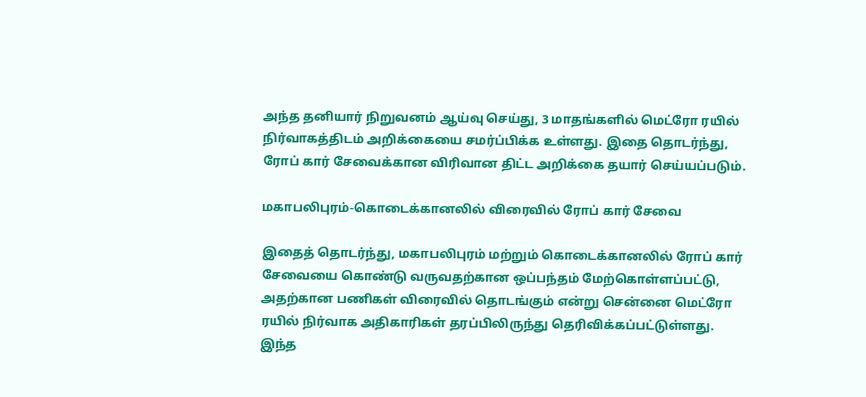அந்த தனியார் நிறுவனம் ஆய்வு செய்து, 3 மாதங்களில் மெட்ரோ ரயில் நிர்வாகத்திடம் அறிக்கையை சமர்ப்பிக்க உள்ளது. இதை தொடர்ந்து, ரோப் கார் சேவைக்கான விரிவான திட்ட அறிக்கை தயார் செய்யப்படும்.

மகாபலிபுரம்-கொடைக்கானலில் விரைவில் ரோப் கார் சேவை

இதைத் தொடர்ந்து, மகாபலிபுரம் மற்றும் கொடைக்கானலில் ரோப் கார் சேவையை கொண்டு வருவதற்கான ஒப்பந்தம் மேற்கொள்ளப்பட்டு, அதற்கான பணிகள் விரைவில் தொடங்கும் என்று சென்னை மெட்ரோ ரயில் நிர்வாக அதிகாரிகள் தரப்பிலிருந்து தெரிவிக்கப்பட்டுள்ளது. இந்த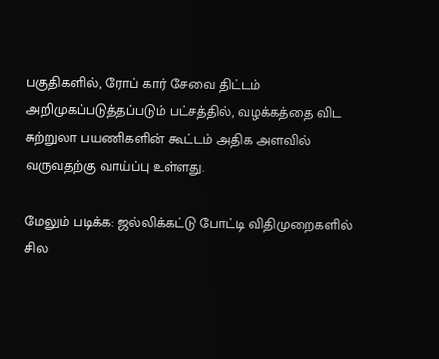பகுதிகளில், ரோப் கார் சேவை திட்டம் அறிமுகப்படுத்தப்படும் பட்சத்தில், வழக்கத்தை விட சுற்றுலா பயணிகளின் கூட்டம் அதிக அளவில் வருவதற்கு வாய்ப்பு உள்ளது.

மேலும் படிக்க: ஜல்லிக்கட்டு போட்டி விதிமுறைகளில் சில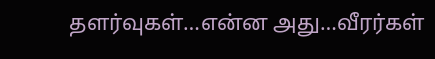தளர்வுகள்…என்ன அது…வீரர்கள்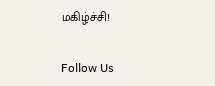மகிழ்ச்சி!

Follow Us